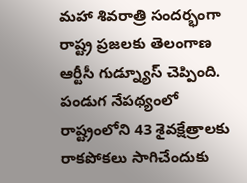మహా శివరాత్రి సందర్భంగా రాష్ట్ర ప్రజలకు తెలంగాణ ఆర్టీసీ గుడ్న్యూస్ చెప్పింది. పండుగ నేపథ్యంలో రాష్ట్రంలోని 43 శైవక్షేత్రాలకు రాకపోకలు సాగిచేందుకు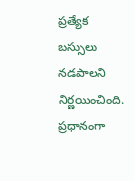ప్రత్యేక బస్సులు నడపాలని నిర్ణయించింది. ప్రధానంగా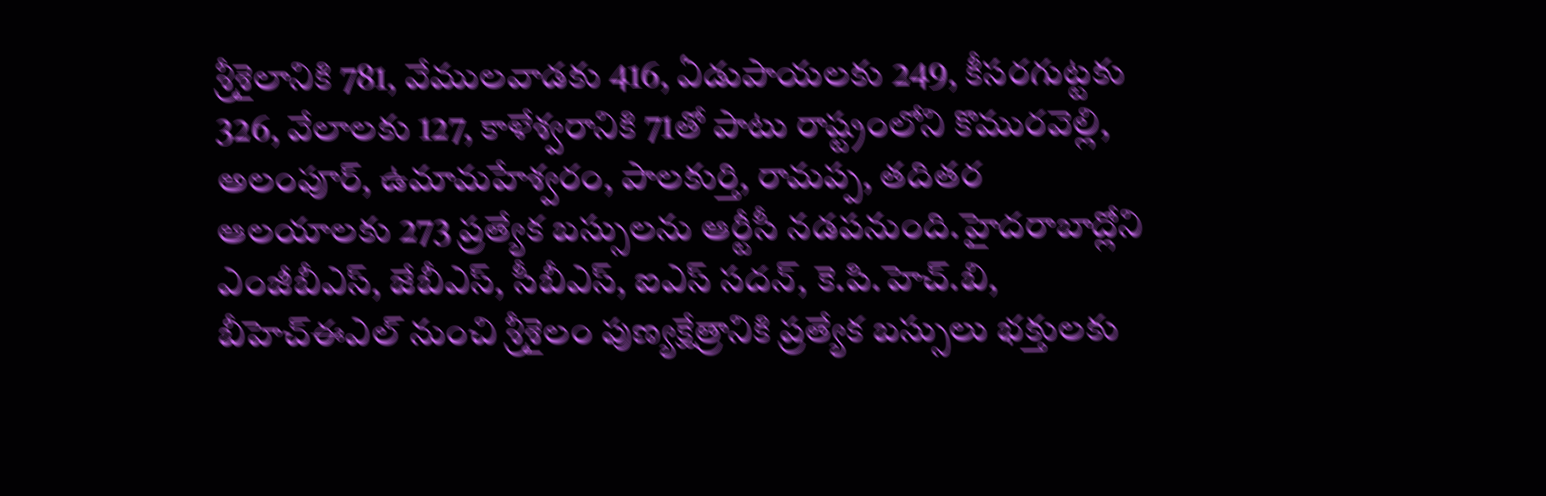శ్రీశైలానికి 781, వేములవాడకు 416, ఏడుపాయలకు 249, కీసరగుట్టకు 326, వేలాలకు 127, కాళేశ్వరానికి 71తో పాటు రాష్ట్రంలోని కొమురవెల్లి, అలంపూర్, ఉమామహేశ్వరం, పాలకుర్తి, రామప్ప, తదితర ఆలయాలకు 273 ప్రత్యేక బస్సులను ఆర్టీసీ నడపనుంది.హైదరాబాద్లోని ఎంజీబీఎస్, జేబీఎస్, సీబీఎస్, ఐఎస్ సదన్, కె.పి.హెచ్.బి, బీహెచ్ఈఎల్ నుంచి శ్రీశైలం పుణ్యక్షేత్రానికి ప్రత్యేక బస్సులు భక్తులకు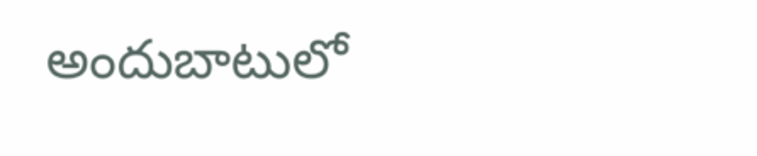అందుబాటులో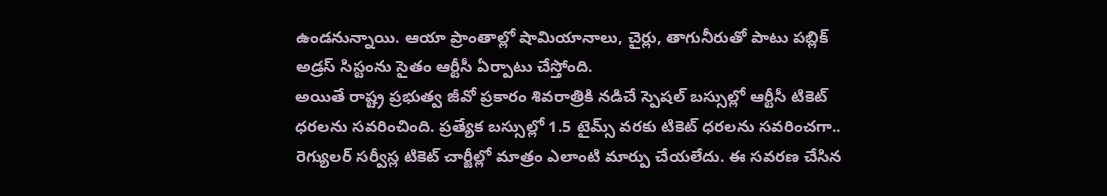ఉండనున్నాయి. ఆయా ప్రాంతాల్లో షామియానాలు, చైర్లు, తాగునీరుతో పాటు పబ్లిక్ అడ్రస్ సిస్టంను సైతం ఆర్టీసీ ఏర్పాటు చేస్తోంది.
అయితే రాష్ట్ర ప్రభుత్వ జీవో ప్రకారం శివరాత్రికి నడిచే స్పెషల్ బస్సుల్లో ఆర్టీసీ టికెట్ ధరలను సవరించింది. ప్రత్యేక బస్సుల్లో 1.5 టైమ్స్ వరకు టికెట్ ధరలను సవరించగా.. రెగ్యులర్ సర్వీస్ల టికెట్ చార్జీల్లో మాత్రం ఎలాంటి మార్పు చేయలేదు. ఈ సవరణ చేసిన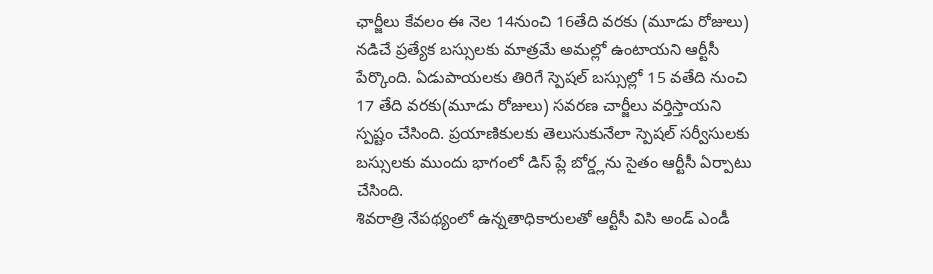ఛార్జీలు కేవలం ఈ నెల 14నుంచి 16తేది వరకు (మూడు రోజులు) నడిచే ప్రత్యేక బస్సులకు మాత్రమే అమల్లో ఉంటాయని ఆర్టీసీ పేర్కొంది. ఏడుపాయలకు తిరిగే స్పెషల్ బస్సుల్లో 15 వతేది నుంచి 17 తేది వరకు(మూడు రోజులు) సవరణ చార్జీలు వర్తిస్తాయని స్పష్టం చేసింది. ప్రయాణికులకు తెలుసుకునేలా స్పెషల్ సర్వీసులకు బస్సులకు ముందు భాగంలో డిస్ ప్లే బోర్డ్లను సైతం ఆర్టీసీ ఏర్పాటు చేసింది.
శివరాత్రి నేపథ్యంలో ఉన్నతాధికారులతో ఆర్టీసీ విసి అండ్ ఎండీ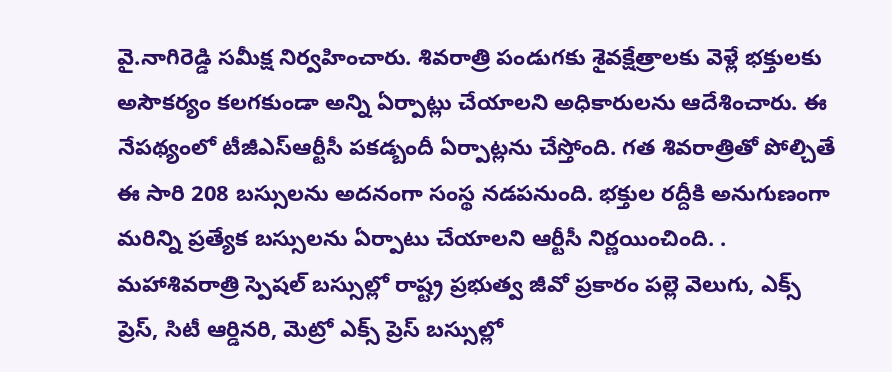వై.నాగిరెడ్డి సమీక్ష నిర్వహించారు. శివరాత్రి పండుగకు శైవక్షేత్రాలకు వెళ్లే భక్తులకు అసౌకర్యం కలగకుండా అన్ని ఏర్పాట్లు చేయాలని అధికారులను ఆదేశించారు. ఈ నేపథ్యంలో టీజీఎస్ఆర్టీసీ పకడ్బందీ ఏర్పాట్లను చేస్తోంది. గత శివరాత్రితో పోల్చితే ఈ సారి 208 బస్సులను అదనంగా సంస్థ నడపనుంది. భక్తుల రద్దీకి అనుగుణంగా మరిన్ని ప్రత్యేక బస్సులను ఏర్పాటు చేయాలని ఆర్టీసీ నిర్ణయించింది. .
మహాశివరాత్రి స్పెషల్ బస్సుల్లో రాష్ట్ర ప్రభుత్వ జీవో ప్రకారం పల్లె వెలుగు, ఎక్స్ ప్రెస్, సిటీ ఆర్డినరి, మెట్రో ఎక్స్ ప్రెస్ బస్సుల్లో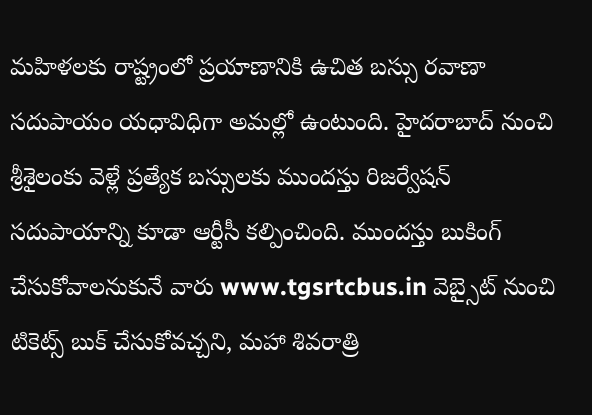మహిళలకు రాష్ట్రంలో ప్రయాణానికి ఉచిత బస్సు రవాణా సదుపాయం యధావిధిగా అమల్లో ఉంటుంది. హైదరాబాద్ నుంచి శ్రీశైలంకు వెళ్లే ప్రత్యేక బస్సులకు ముందస్తు రిజర్వేషన్ సదుపాయాన్ని కూడా ఆర్టీసీ కల్పించింది. ముందస్తు బుకింగ్ చేసుకోవాలనుకునే వారు www.tgsrtcbus.in వెబ్సైట్ నుంచి టికెట్స్ బుక్ చేసుకోవచ్చని, మహా శివరాత్రి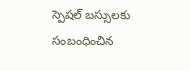స్పెషల్ బస్సులకు సంబంధించిన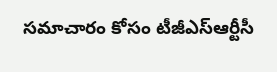సమాచారం కోసం టీజీఎస్ఆర్టీసీ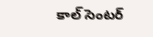కాల్ సెంటర్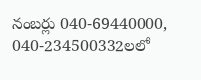నంబర్లు 040-69440000, 040-234500332లలో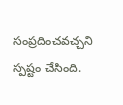సంప్రదించవచ్చని స్పష్టం చేసింది.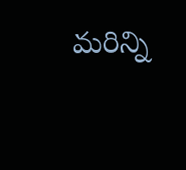మరిన్ని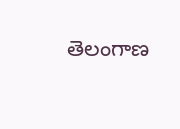తెలంగాణ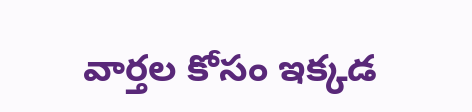వార్తల కోసం ఇక్కడ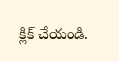క్లిక్ చేయండి.